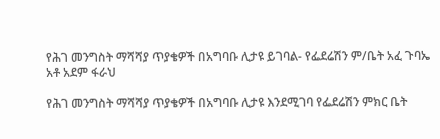የሕገ መንግስት ማሻሻያ ጥያቄዎች በአግባቡ ሊታዩ ይገባል- የፌደሬሽን ም/ቤት አፈ ጉባኤ አቶ አደም ፋራህ

የሕገ መንግስት ማሻሻያ ጥያቄዎች በአግባቡ ሊታዩ እንደሚገባ የፌደሬሽን ምክር ቤት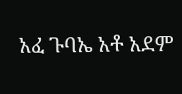አፈ ጉባኤ አቶ አደም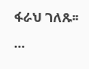ፋራህ ገለጹ፡፡…